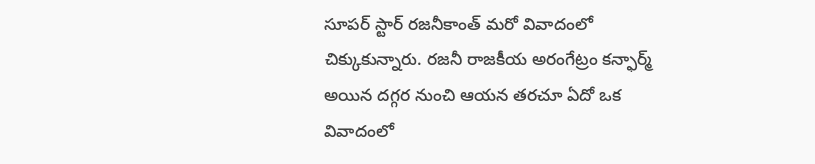సూపర్ స్టార్ రజనీకాంత్ మరో వివాదంలో చిక్కుకున్నారు. రజనీ రాజకీయ అరంగేట్రం కన్ఫార్మ్ అయిన దగ్గర నుంచి ఆయన తరచూ ఏదో ఒక వివాదంలో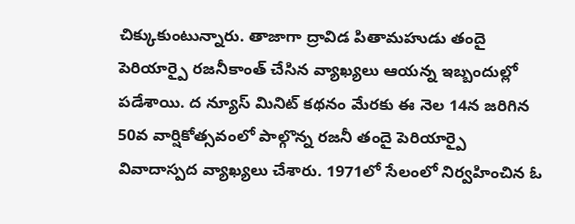చిక్కుకుంటున్నారు. తాజాగా ద్రావిడ పితామహుడు తందై పెరియార్పై రజనీకాంత్ చేసిన వ్యాఖ్యలు ఆయన్న ఇబ్బందుల్లో పడేశాయి. ద న్యూస్ మినిట్ కథనం మేరకు ఈ నెల 14న జరిగిన 50వ వార్షికోత్సవంలో పాల్గొన్న రజనీ తందై పెరియార్పై వివాదాస్పద వ్యాఖ్యలు చేశారు. 1971లో సేలంలో నిర్వహించిన ఓ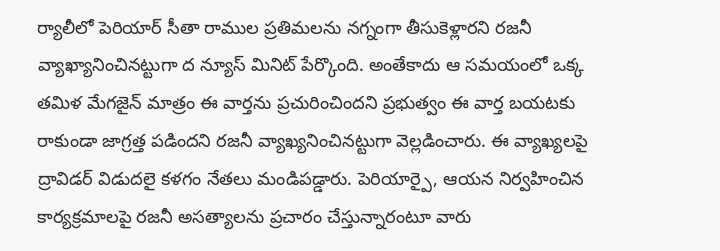ర్యాలీలో పెరియార్ సీతా రాముల ప్రతిమలను నగ్నంగా తీసుకెళ్లారని రజనీ వ్యాఖ్యానించినట్టుగా ద న్యూస్ మినిట్ పేర్కొంది. అంతేకాదు ఆ సమయంలో ఒక్క తమిళ మేగజైన్ మాత్రం ఈ వార్తను ప్రచురించిందని ప్రభుత్వం ఈ వార్త బయటకు రాకుండా జాగ్రత్త పడిందని రజనీ వ్యాఖ్యనించినట్టుగా వెల్లడించారు. ఈ వ్యాఖ్యలపై ద్రావిడర్ విడుదలై కళగం నేతలు మండిపడ్డారు. పెరియార్పై, ఆయన నిర్వహించిన కార్యక్రమాలపై రజనీ అసత్యాలను ప్రచారం చేస్తున్నారంటూ వారు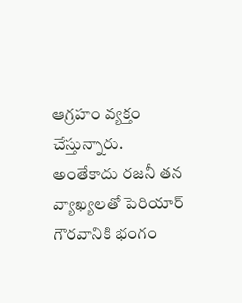ఆగ్రహం వ్యక్తం చేస్తున్నారు. అంతేకాదు రజనీ తన వ్యాఖ్యలతో పెరియార్ గౌరవానికి భంగం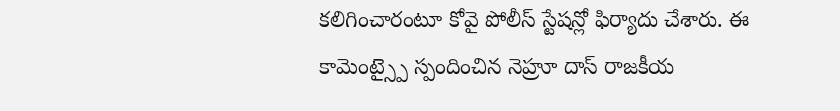కలిగించారంటూ కోవై పోలీస్ స్టేషన్లో ఫిర్యాదు చేశారు. ఈ కామెంట్స్పై స్పందించిన నెహ్రూ దాస్ రాజకీయ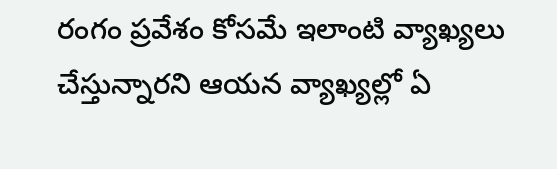రంగం ప్రవేశం కోసమే ఇలాంటి వ్యాఖ్యలు చేస్తున్నారని ఆయన వ్యాఖ్యల్లో ఏ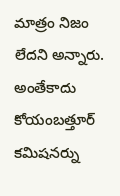మాత్రం నిజం లేదని అన్నారు. అంతేకాదు కోయంబత్తూర్ కమిషనర్ను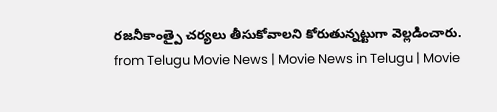రజనీకాంత్పై చర్యలు తీసుకోవాలని కోరుతున్నట్టుగా వెల్లడించారు.
from Telugu Movie News | Movie News in Telugu | Movie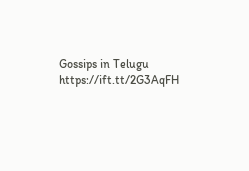Gossips in Telugu https://ift.tt/2G3AqFH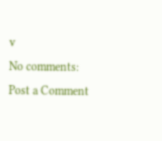v
No comments:
Post a Comment